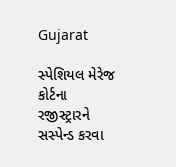Gujarat

સ્પેશિયલ મેરેજ કોર્ટના રજીસ્ટ્રારને સસ્પેન્ડ કરવા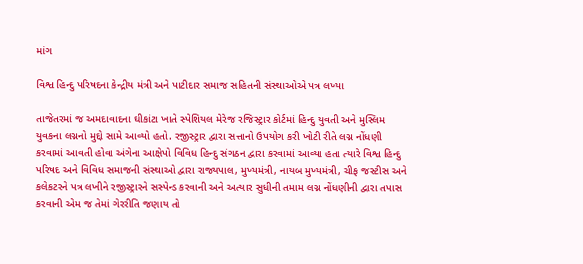માંગ

વિશ્વ હિન્દુ પરિષદના કેન્દ્રીય મંત્રી અને પાટીદાર સમાજ સહિતની સંસ્થાઓએ પત્ર લખ્યા

તાજેતરમાં જ અમદાવાદના ઘીકાંટા ખાતે સ્પેશિયલ મેરેજ રજિસ્ટ્રાર કોર્ટમાં હિન્દુ યુવતી અને મુસ્લિમ યુવકના લગ્નનો મુદ્દો સામે આવ્યો હતો. રજીસ્ટ્રાર દ્વારા સત્તાનો ઉપયોગ કરી ખોટી રીતે લગ્ન નોંધણી કરવામાં આવતી હોવા અંગેના આક્ષેપો વિવિધ હિન્દુ સંગઠન દ્વારા કરવામાં આવ્યા હતા ત્યારે વિશ્વ હિન્દુ પરિષદ અને વિવિધ સમાજની સંસ્થાઓ દ્વારા રાજ્યપાલ, મુખ્યમંત્રી, નાયબ મુખ્યમંત્રી, ચીફ જસ્ટીસ અને કલેકટરને પત્ર લખીને રજીસ્ટ્રારને સસ્પેન્ડ કરવાની અને અત્યાર સુધીની તમામ લગ્ન નોંધણીની દ્વારા તપાસ કરવાની એમ જ તેમાં ગેરરીતિ જણાય તો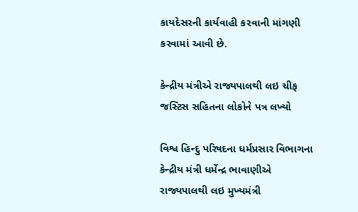કાયદેસરની કાર્યવાહી કરવાની માંગણી કરવામાં આવી છે.

કેન્દ્રીય મંત્રીએ રાજ્યપાલથી લઇ ચીફ જસ્ટિસ સહિતના લોકોને પત્ર લખ્યો

વિશ્વ હિન્દુ પરિષદના ધર્મપ્રસાર વિભાગના કેન્દ્રીય મંત્રી ધર્મેન્દ્ર ભાવાણીએ રાજ્યપાલથી લઇ મુખ્યમંત્રી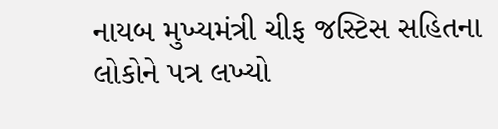નાયબ મુખ્યમંત્રી ચીફ જસ્ટિસ સહિતના લોકોને પત્ર લખ્યો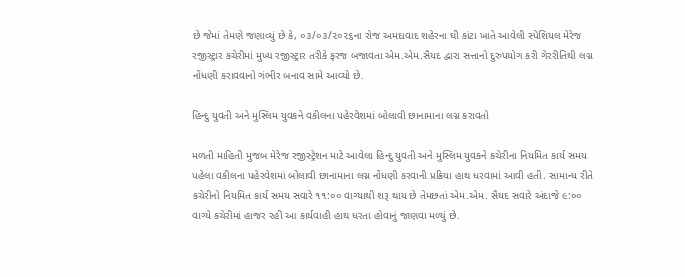છે જેમાં તેમણે જણાવ્યું છે કે, ૦૩/૦૩/૨૦૨૬ના રોજ અમદાવાદ શહેરના ઘી કાંટા ખાતે આવેલી સ્પેશિયલ મેરેજ રજીસ્ટ્રાર કચેરીમાં મુખ્ય રજીસ્ટ્રાર તરીકે ફરજ બજાવતા એમ.એમ.સૈયદ દ્વારા સત્તાનો દુરુપયોગ કરી ગેરરીતિથી લગ્ન નોંધણી કરાવવાનો ગંભીર બનાવ સામે આવ્યો છે.

હિન્દુ યુવતી અને મુસ્લિમ યુવકને વકીલના પહેરવેશમાં બોલાવી છાનામાના લગ્ન કરાવતો

મળતી માહિતી મુજબ મેરેજ રજીસ્ટ્રેશન માટે આવેલા હિન્દુ યુવતી અને મુસ્લિમ યુવકને કચેરીના નિયમિત કાર્ય સમય પહેલા વકીલના પહેરવેશમાં બોલાવી છાનામાના લગ્ન નોંધણી કરવાની પ્રક્રિયા હાથ ધરવામાં આવી હતી. સામાન્ય રીતે કચેરીનો નિયમિત કાર્ય સમય સવારે ૧૧:૦૦ વાગ્યાથી શરૂ થાય છે તેમછતાં એમ.એમ. સૈયદ સવારે અંદાજે ૯:૦૦ વાગ્યે કચેરીમાં હાજર રહી આ કાર્યવાહી હાથ ધરતા હોવાનું જાણવા મળ્યું છે.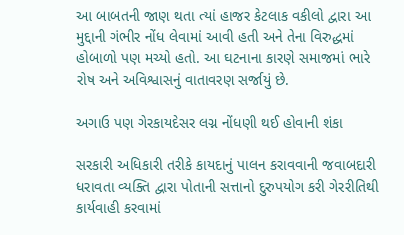આ બાબતની જાણ થતા ત્યાં હાજર કેટલાક વકીલો દ્વારા આ મુદ્દાની ગંભીર નોંધ લેવામાં આવી હતી અને તેના વિરુદ્ધમાં હોબાળો પણ મચ્યો હતો. આ ઘટનાના કારણે સમાજમાં ભારે રોષ અને અવિશ્વાસનું વાતાવરણ સર્જાયું છે.

અગાઉ પણ ગેરકાયદેસર લગ્ન નોંધણી થઈ હોવાની શંકા

સરકારી અધિકારી તરીકે કાયદાનું પાલન કરાવવાની જવાબદારી ધરાવતા વ્યક્તિ દ્વારા પોતાની સત્તાનો દુરુપયોગ કરી ગેરરીતિથી કાર્યવાહી કરવામાં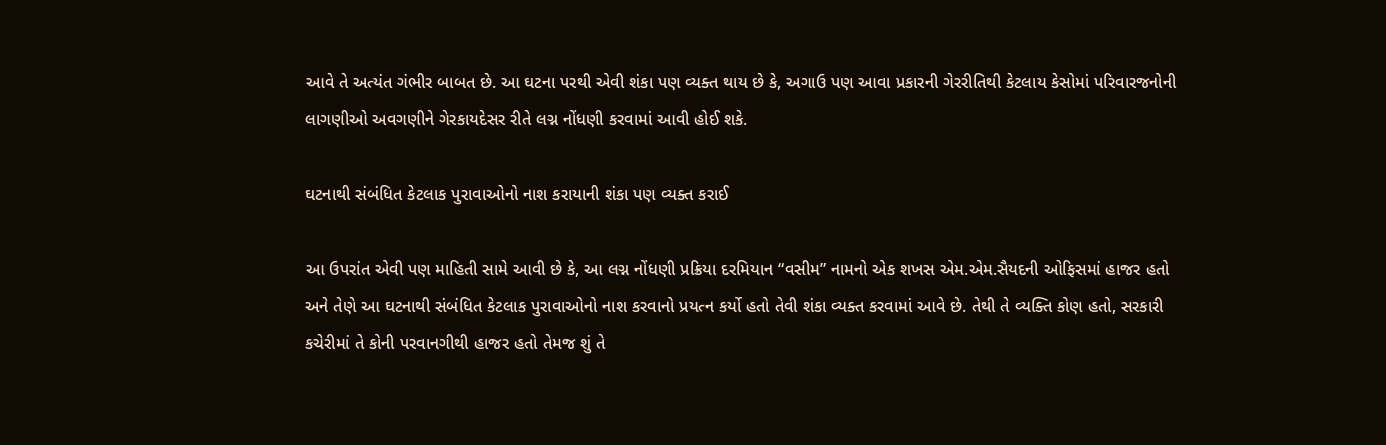આવે તે અત્યંત ગંભીર બાબત છે. આ ઘટના પરથી એવી શંકા પણ વ્યક્ત થાય છે કે, અગાઉ પણ આવા પ્રકારની ગેરરીતિથી કેટલાય કેસોમાં પરિવારજનોની લાગણીઓ અવગણીને ગેરકાયદેસર રીતે લગ્ન નોંધણી કરવામાં આવી હોઈ શકે.

ઘટનાથી સંબંધિત કેટલાક પુરાવાઓનો નાશ કરાયાની શંકા પણ વ્યક્ત કરાઈ

આ ઉપરાંત એવી પણ માહિતી સામે આવી છે કે, આ લગ્ન નોંધણી પ્રક્રિયા દરમિયાન “વસીમ” નામનો એક શખસ એમ.એમ.સૈયદની ઓફિસમાં હાજર હતો અને તેણે આ ઘટનાથી સંબંધિત કેટલાક પુરાવાઓનો નાશ કરવાનો પ્રયત્ન કર્યો હતો તેવી શંકા વ્યક્ત કરવામાં આવે છે. તેથી તે વ્યક્તિ કોણ હતો, સરકારી કચેરીમાં તે કોની પરવાનગીથી હાજર હતો તેમજ શું તે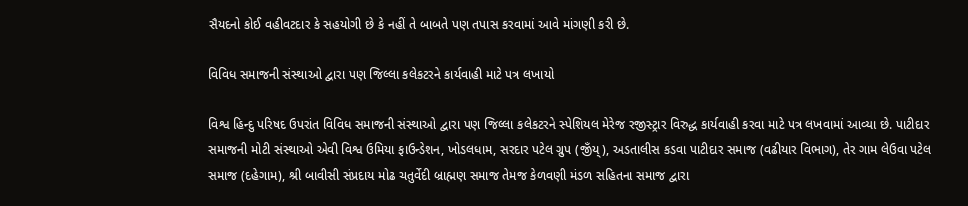સૈયદનો કોઈ વહીવટદાર કે સહયોગી છે કે નહીં તે બાબતે પણ તપાસ કરવામાં આવે માંગણી કરી છે.

વિવિધ સમાજની સંસ્થાઓ દ્વારા પણ જિલ્લા કલેકટરને કાર્યવાહી માટે પત્ર લખાયો

વિશ્વ હિન્દુ પરિષદ ઉપરાંત વિવિધ સમાજની સંસ્થાઓ દ્વારા પણ જિલ્લા કલેકટરને સ્પેશિયલ મેરેજ રજીસ્ટ્રાર વિરુદ્ધ કાર્યવાહી કરવા માટે પત્ર લખવામાં આવ્યા છે. પાટીદાર સમાજની મોટી સંસ્થાઓ એવી વિશ્વ ઉમિયા ફાઉન્ડેશન, ખોડલધામ, સરદાર પટેલ ગ્રુપ (જીઁય્), અડતાલીસ કડવા પાટીદાર સમાજ (વઢીયાર વિભાગ), તેર ગામ લેઉવા પટેલ સમાજ (દહેગામ), શ્રી બાવીસી સંપ્રદાય મોઢ ચતુર્વેદી બ્રાહ્મણ સમાજ તેમજ કેળવણી મંડળ સહિતના સમાજ દ્વારા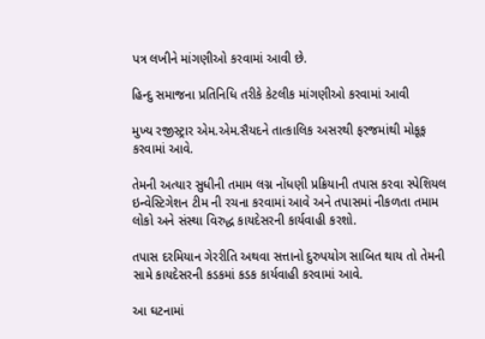પત્ર લખીને માંગણીઓ કરવામાં આવી છે.

હિન્દુ સમાજના પ્રતિનિધિ તરીકે કેટલીક માંગણીઓ કરવામાં આવી

મુખ્ય રજીસ્ટ્રાર એમ.એમ.સૈયદને તાત્કાલિક અસરથી ફરજમાંથી મોકૂફ કરવામાં આવે.

તેમની અત્યાર સુધીની તમામ લગ્ન નોંધણી પ્રક્રિયાની તપાસ કરવા સ્પેશિયલ ઇન્વેસ્ટિગેશન ટીમ ની રચના કરવામાં આવે અને તપાસમાં નીકળતા તમામ લોકો અને સંસ્થા વિરુદ્ધ કાયદેસરની કાર્યવાહી કરશો.

તપાસ દરમિયાન ગેરરીતિ અથવા સત્તાનો દુરુપયોગ સાબિત થાય તો તેમની સામે કાયદેસરની કડકમાં કડક કાર્યવાહી કરવામાં આવે.

આ ઘટનામાં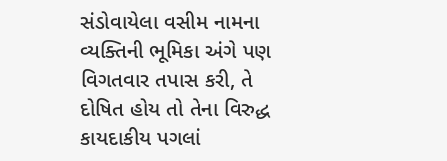સંડોવાયેલા વસીમ નામના વ્યક્તિની ભૂમિકા અંગે પણ વિગતવાર તપાસ કરી, તે દોષિત હોય તો તેના વિરુદ્ધ કાયદાકીય પગલાં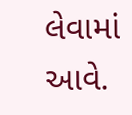લેવામાં આવે.